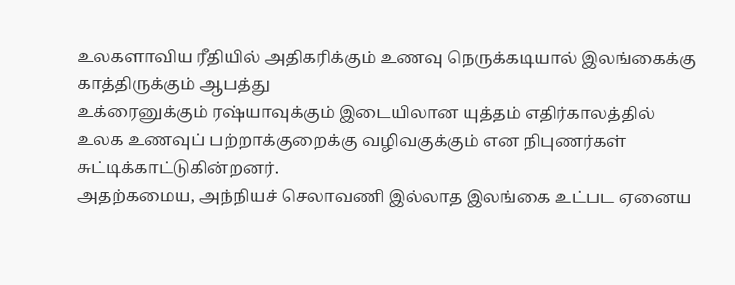உலகளாவிய ரீதியில் அதிகரிக்கும் உணவு நெருக்கடியால் இலங்கைக்கு காத்திருக்கும் ஆபத்து
உக்ரைனுக்கும் ரஷ்யாவுக்கும் இடையிலான யுத்தம் எதிர்காலத்தில் உலக உணவுப் பற்றாக்குறைக்கு வழிவகுக்கும் என நிபுணர்கள் சுட்டிக்காட்டுகின்றனர்.
அதற்கமைய, அந்நியச் செலாவணி இல்லாத இலங்கை உட்பட ஏனைய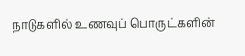நாடுகளில் உணவுப் பொருட்களின்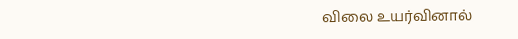விலை உயர்வினால்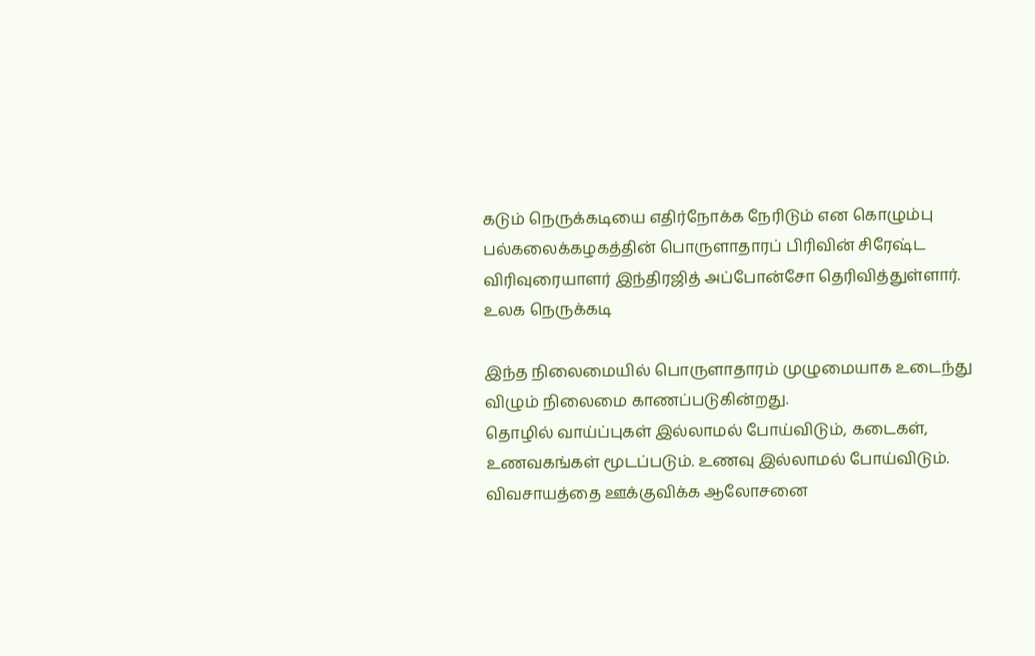கடும் நெருக்கடியை எதிர்நோக்க நேரிடும் என கொழும்பு பல்கலைக்கழகத்தின் பொருளாதாரப் பிரிவின் சிரேஷ்ட விரிவுரையாளர் இந்திரஜித் அப்போன்சோ தெரிவித்துள்ளார்.
உலக நெருக்கடி

இந்த நிலைமையில் பொருளாதாரம் முழுமையாக உடைந்து விழும் நிலைமை காணப்படுகின்றது.
தொழில் வாய்ப்புகள் இல்லாமல் போய்விடும், கடைகள், உணவகங்கள் மூடப்படும். உணவு இல்லாமல் போய்விடும்.
விவசாயத்தை ஊக்குவிக்க ஆலோசனை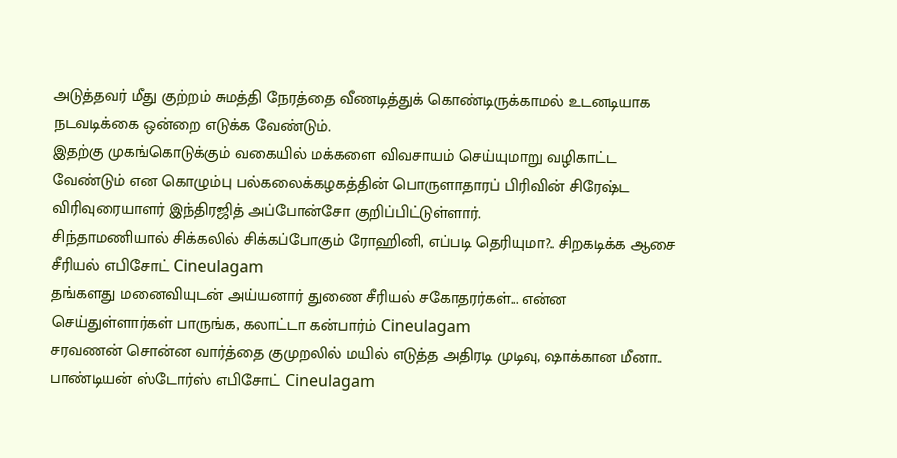அடுத்தவர் மீது குற்றம் சுமத்தி நேரத்தை வீணடித்துக் கொண்டிருக்காமல் உடனடியாக நடவடிக்கை ஒன்றை எடுக்க வேண்டும்.
இதற்கு முகங்கொடுக்கும் வகையில் மக்களை விவசாயம் செய்யுமாறு வழிகாட்ட வேண்டும் என கொழும்பு பல்கலைக்கழகத்தின் பொருளாதாரப் பிரிவின் சிரேஷ்ட விரிவுரையாளர் இந்திரஜித் அப்போன்சோ குறிப்பிட்டுள்ளார்.
சிந்தாமணியால் சிக்கலில் சிக்கப்போகும் ரோஹினி, எப்படி தெரியுமா?.. சிறகடிக்க ஆசை சீரியல் எபிசோட் Cineulagam
தங்களது மனைவியுடன் அய்யனார் துணை சீரியல் சகோதரர்கள்... என்ன செய்துள்ளார்கள் பாருங்க, கலாட்டா கன்பார்ம் Cineulagam
சரவணன் சொன்ன வார்த்தை குமுறலில் மயில் எடுத்த அதிரடி முடிவு, ஷாக்கான மீனா.. பாண்டியன் ஸ்டோர்ஸ் எபிசோட் Cineulagam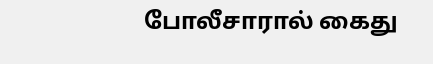போலீசாரால் கைது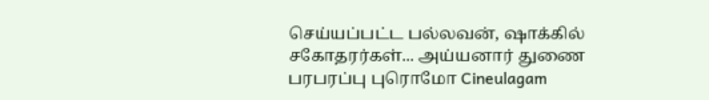செய்யப்பட்ட பல்லவன், ஷாக்கில் சகோதரர்கள்... அய்யனார் துணை பரபரப்பு புரொமோ Cineulagam